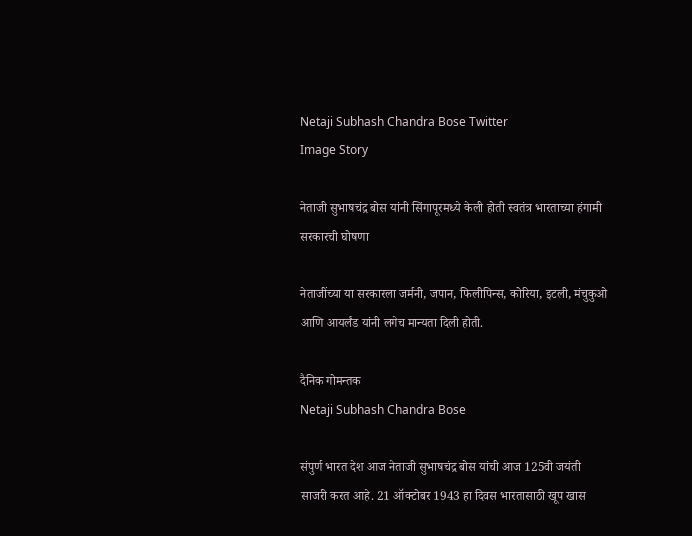Netaji Subhash Chandra Bose Twitter
Image Story

नेताजी सुभाषचंद्र बोस यांनी सिंगापूरमध्ये केली होती स्वतंत्र भारताच्या हंगामी सरकारची घोषणा

नेताजींच्या या सरकारला जर्मनी, जपान, फिलीपिन्स, कोरिया, इटली, मंचुकुओ आणि आयर्लंड यांनी लगेच मान्यता दिली होती.

दैनिक गोमन्तक
Netaji Subhash Chandra Bose

संपुर्ण भारत देश आज नेताजी सुभाषचंद्र बोस यांची आज 125वी जयंती साजरी करत आहे. 21 ऑक्टोबर 1943 हा दिवस भारतासाठी खूप खास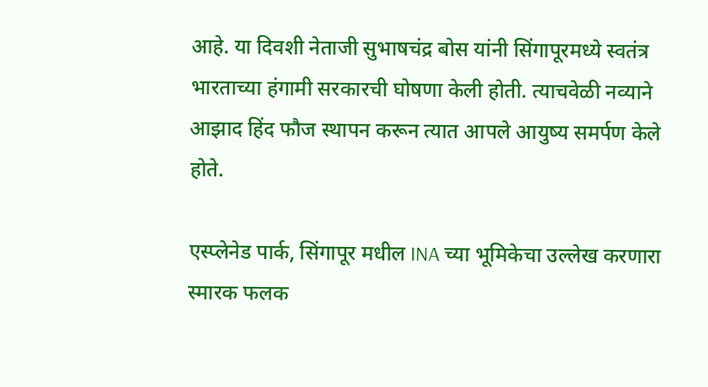आहे. या दिवशी नेताजी सुभाषचंद्र बोस यांनी सिंगापूरमध्ये स्वतंत्र भारताच्या हंगामी सरकारची घोषणा केली होती. त्याचवेळी नव्याने आझाद हिंद फौज स्थापन करून त्यात आपले आयुष्य समर्पण केले होते.

एस्प्लेनेड पार्क, सिंगापूर मधील INA च्या भूमिकेचा उल्लेख करणारा स्मारक फलक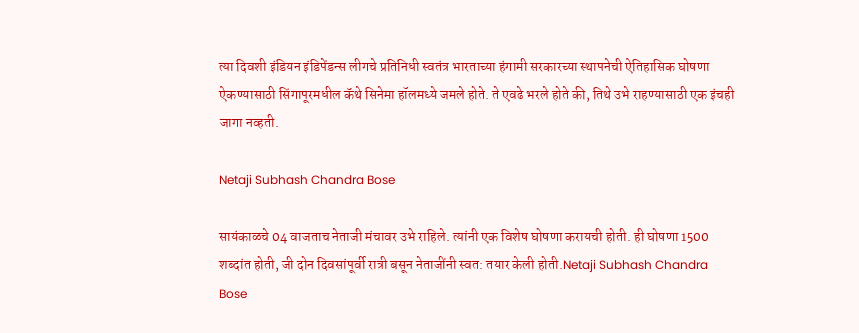त्या दिवशी इंडियन इंडिपेंडन्स लीगचे प्रतिनिधी स्वतंत्र भारताच्या हंगामी सरकारच्या स्थापनेची ऐतिहासिक घोषणा ऐकण्यासाठी सिंगापूरमधील कॅथे सिनेमा हॉलमध्ये जमले होते. ते एवढे भरले होते की, तिथे उभे राहण्यासाठी एक इंचही जागा नव्हती.

Netaji Subhash Chandra Bose

सायंकाळचे 04 वाजताच नेताजी मंचावर उभे राहिले. त्यांनी एक विशेष घोषणा करायची होती. ही घोषणा 1500 शब्दांत होती, जी दोन दिवसांपूर्वी रात्री बसून नेताजींनी स्वत: तयार केली होती.Netaji Subhash Chandra Bose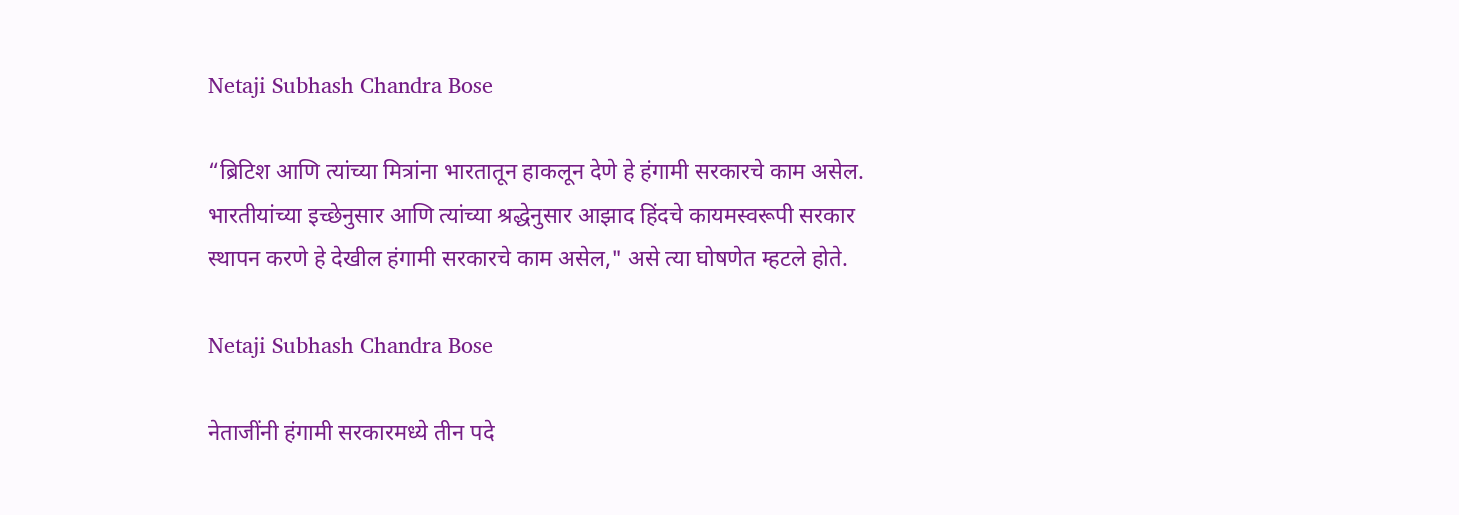Netaji Subhash Chandra Bose

“ब्रिटिश आणि त्यांच्या मित्रांना भारतातून हाकलून देणे हे हंगामी सरकारचे काम असेल. भारतीयांच्या इच्छेनुसार आणि त्यांच्या श्रद्धेनुसार आझाद हिंदचे कायमस्वरूपी सरकार स्थापन करणे हे देखील हंगामी सरकारचे काम असेल," असे त्या घोषणेत म्हटले होते.

Netaji Subhash Chandra Bose

नेताजींनी हंगामी सरकारमध्ये तीन पदे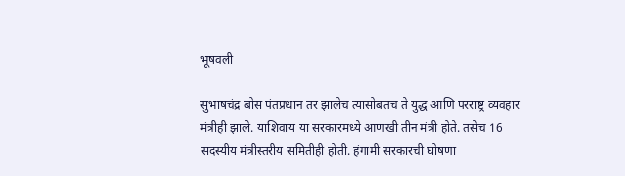भूषवली

सुभाषचंद्र बोस पंतप्रधान तर झालेच त्यासोबतच ते युद्ध आणि परराष्ट्र व्यवहार मंत्रीही झाले. याशिवाय या सरकारमध्ये आणखी तीन मंत्री होते. तसेच 16 सदस्यीय मंत्रीस्तरीय समितीही होती. हंगामी सरकारची घोषणा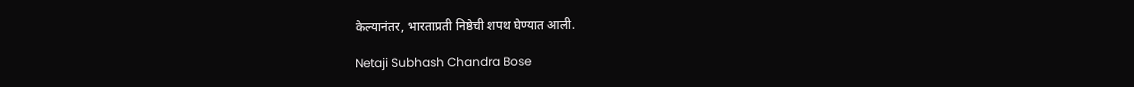केल्यानंतर, भारताप्रती निष्ठेची शपथ घेण्यात आली.

Netaji Subhash Chandra Bose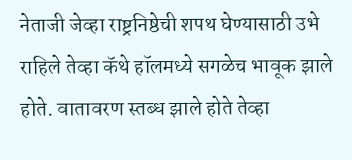नेताजी जेव्हा राष्ट्रनिष्ठेची शपथ घेण्यासाठी उभे राहिले तेव्हा कॅथे हॉलमध्ये सगळेच भावूक झाले होते. वातावरण स्तब्ध झाले होते तेव्हा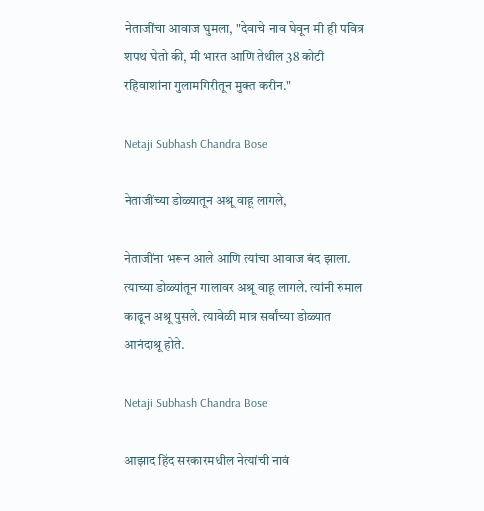नेताजींचा आवाज घुमला, "देवाचे नाव घेवून मी ही पवित्र शपथ घेतो की, मी भारत आणि तेथील 38 कोटी रहिवाशांना गुलामगिरीतून मुक्त करीन."

Netaji Subhash Chandra Bose

नेताजींच्या डोळ्यातून अश्रू वाहू लागले,

नेताजींना भरून आले आणि त्यांचा आवाज बंद झाला. त्याच्या डोळ्यांतून गालावर अश्रू वाहू लागले. त्यांनी रुमाल काढून अश्रू पुसले. त्यावेळी मात्र सर्वांच्या डोळ्यात आनंदाश्रू होते.

Netaji Subhash Chandra Bose

आझाद हिंद सरकारमधील नेत्यांची नावं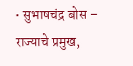• सुभाषचंद्र बोस – राज्याचे प्रमुख,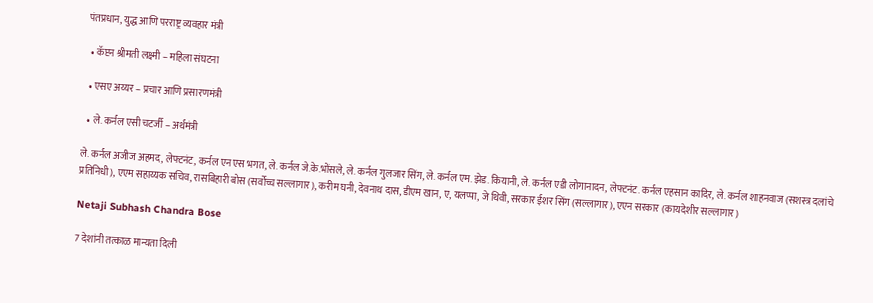पंतप्रधान, युद्ध आणि परराष्ट्र व्यवहार मंत्री

  • कॅप्टन श्रीमती लक्ष्मी – महिला संघटना

  • एसए अय्यर – प्रचार आणि प्रसारणमंत्री

  • ले. कर्नल एसी चटर्जी – अर्थमंत्री

ले. कर्नल अजीज अहमद, लेफ्टनंट, कर्नल एन एस भगत, ले. कर्नल जे.के.भोंसले, ले. कर्नल गुलजार सिंग, ले. कर्नल एम. झेड. कियानी, ले. कर्नल एडी लोगानादन, लेफ्टनंट. कर्नल एहसान कादिर, ले. कर्नल शाहनवाज (सशस्त्र दलांचे प्रतिनिधी), एएम सहाय्यक सचिव, रासबिहारी बोस (सर्वोच्च सल्लागार), करीम घनी, देवनाथ दास, डीएम खान, ए, यलप्पा, जे थिवी, सरकार ईशर सिंग (सल्लागार), एएन सरकार (कायदेशीर सल्लागार)

Netaji Subhash Chandra Bose

7 देशांनी तत्काळ मान्यता दिली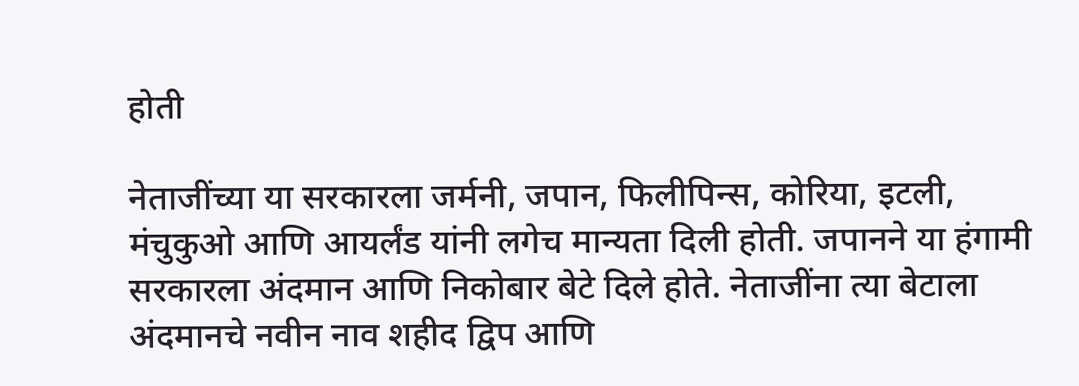होती

नेताजींच्या या सरकारला जर्मनी, जपान, फिलीपिन्स, कोरिया, इटली, मंचुकुओ आणि आयर्लंड यांनी लगेच मान्यता दिली होती. जपानने या हंगामी सरकारला अंदमान आणि निकोबार बेटे दिले होते. नेताजींना त्या बेटाला अंदमानचे नवीन नाव शहीद द्विप आणि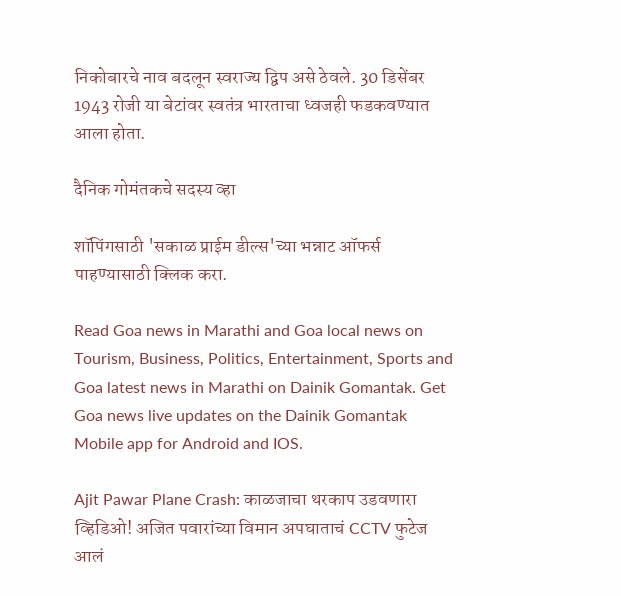निकोबारचे नाव बदलून स्वराज्य द्विप असे ठेवले. 30 डिसेंबर 1943 रोजी या बेटांवर स्वतंत्र भारताचा ध्वजही फडकवण्यात आला होता.

दैनिक गोमंतकचे सदस्य व्हा

शॉपिंगसाठी 'सकाळ प्राईम डील्स'च्या भन्नाट ऑफर्स पाहण्यासाठी क्लिक करा.

Read Goa news in Marathi and Goa local news on Tourism, Business, Politics, Entertainment, Sports and Goa latest news in Marathi on Dainik Gomantak. Get Goa news live updates on the Dainik Gomantak Mobile app for Android and IOS.

Ajit Pawar Plane Crash: काळजाचा थरकाप उडवणारा व्हिडिओ! अजित पवारांच्या विमान अपघाताचं CCTV फुटेज आलं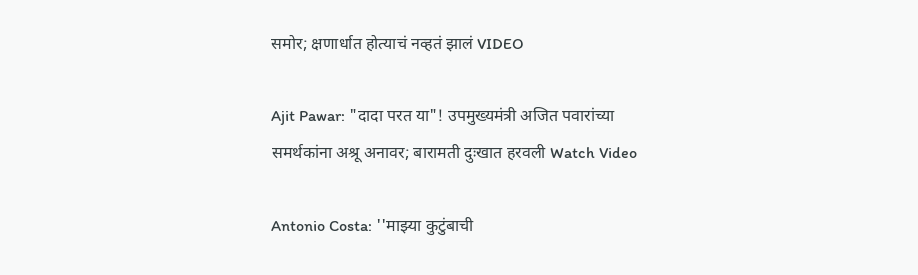समोर; क्षणार्धात होत्याचं नव्हतं झालं VIDEO

Ajit Pawar: "दादा परत या"! उपमुख्यमंत्री अजित पवारांच्या समर्थकांना अश्रू अनावर; बारामती दुःखात हरवली Watch Video

Antonio Costa: ''माझ्‍या कुटुंबाची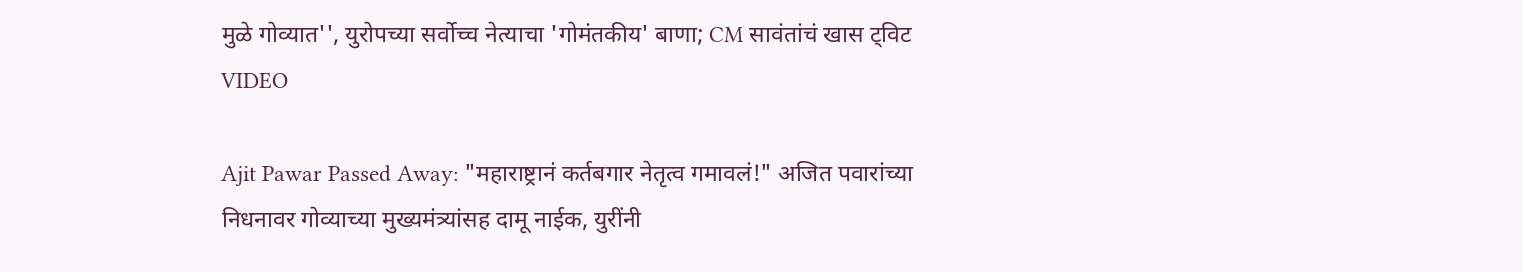मुळे गोव्यात'', युरोपच्या सर्वोच्च नेत्याचा 'गोमंतकीय' बाणा; CM सावंतांचं खास ट्विट VIDEO

Ajit Pawar Passed Away: "महाराष्ट्रानं कर्तबगार नेतृत्व गमावलं!" अजित पवारांच्या निधनावर गोव्याच्या मुख्यमंत्र्यांसह दामू नाईक, युरींनी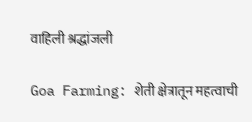वाहिली श्रद्धांजली

Goa Farming: शेती क्षेत्रातून महत्वाची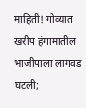माहिती! गोव्यात खरीप हंगामातील भाजीपाला लागवड घटली;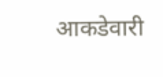आकडेवारी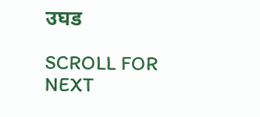उघड

SCROLL FOR NEXT